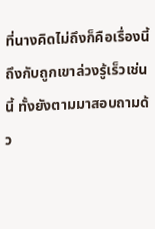ที่นางคิดไม่ถึงก็คือเรื่องนี้ถึงกับถูกเขาล่วงรู้เร็วเช่นนี้ ทั้งยังตามมาสอบถามด้ว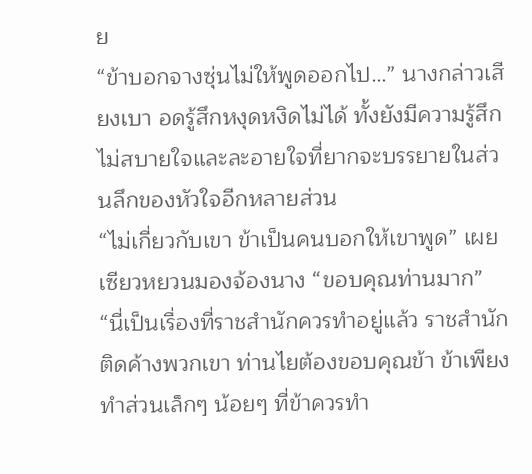ย
“ข้าบอกจางซุ่นไม่ให้พูดออกไป…” นางกล่าวเสียงเบา อดรู้สึกหงุดหงิดไม่ได้ ทั้งยังมีความรู้สึกไม่สบายใจและละอายใจที่ยากจะบรรยายในส่วนลึกของหัวใจอีกหลายส่วน
“ไม่เกี่ยวกับเขา ข้าเป็นคนบอกให้เขาพูด” เผยเซียวหยวนมองจ้องนาง “ขอบคุณท่านมาก”
“นี่เป็นเรื่องที่ราชสำนักควรทำอยู่แล้ว ราชสำนักติดค้างพวกเขา ท่านไยต้องขอบคุณข้า ข้าเพียงทำส่วนเล็กๆ น้อยๆ ที่ข้าควรทำ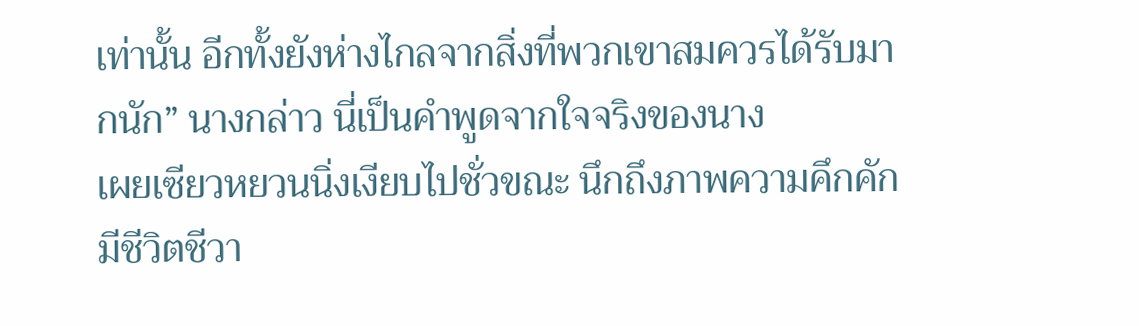เท่านั้น อีกทั้งยังห่างไกลจากสิ่งที่พวกเขาสมควรได้รับมากนัก” นางกล่าว นี่เป็นคำพูดจากใจจริงของนาง
เผยเซียวหยวนนิ่งเงียบไปชั่วขณะ นึกถึงภาพความคึกคักมีชีวิตชีวา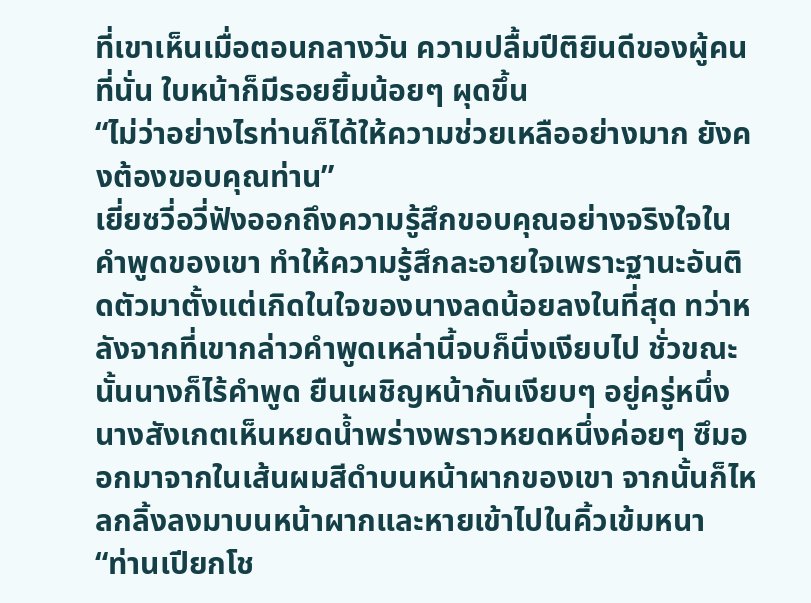ที่เขาเห็นเมื่อตอนกลางวัน ความปลื้มปีติยินดีของผู้คนที่นั่น ใบหน้าก็มีรอยยิ้มน้อยๆ ผุดขึ้น
“ไม่ว่าอย่างไรท่านก็ได้ให้ความช่วยเหลืออย่างมาก ยังคงต้องขอบคุณท่าน”
เยี่ยซวี่อวี่ฟังออกถึงความรู้สึกขอบคุณอย่างจริงใจในคำพูดของเขา ทำให้ความรู้สึกละอายใจเพราะฐานะอันติดตัวมาตั้งแต่เกิดในใจของนางลดน้อยลงในที่สุด ทว่าหลังจากที่เขากล่าวคำพูดเหล่านี้จบก็นิ่งเงียบไป ชั่วขณะนั้นนางก็ไร้คำพูด ยืนเผชิญหน้ากันเงียบๆ อยู่ครู่หนึ่ง นางสังเกตเห็นหยดน้ำพร่างพราวหยดหนึ่งค่อยๆ ซึมออกมาจากในเส้นผมสีดำบนหน้าผากของเขา จากนั้นก็ไหลกลิ้งลงมาบนหน้าผากและหายเข้าไปในคิ้วเข้มหนา
“ท่านเปียกโช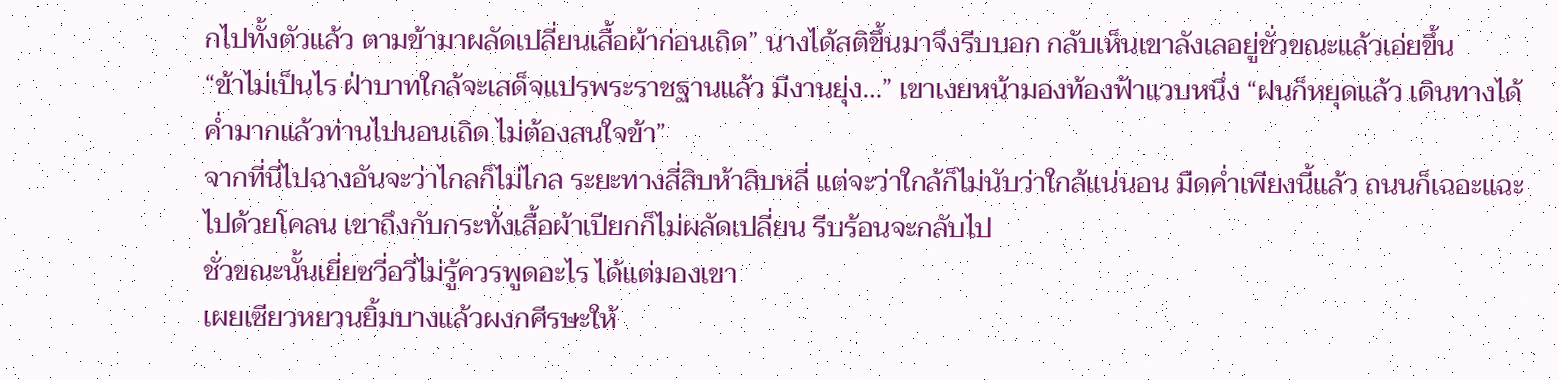กไปทั้งตัวแล้ว ตามข้ามาผลัดเปลี่ยนเสื้อผ้าก่อนเถิด” นางได้สติขึ้นมาจึงรีบบอก กลับเห็นเขาลังเลอยู่ชั่วขณะแล้วเอ่ยขึ้น
“ข้าไม่เป็นไร ฝ่าบาทใกล้จะเสด็จแปรพระราชฐานแล้ว มีงานยุ่ง…” เขาเงยหน้ามองท้องฟ้าแวบหนึ่ง “ฝนก็หยุดแล้ว เดินทางได้ ค่ำมากแล้วท่านไปนอนเถิด ไม่ต้องสนใจข้า”
จากที่นี่ไปฉางอันจะว่าไกลก็ไม่ไกล ระยะทางสี่สิบห้าสิบหลี่ แต่จะว่าใกล้ก็ไม่นับว่าใกล้แน่นอน มืดค่ำเพียงนี้แล้ว ถนนก็เฉอะแฉะไปด้วยโคลน เขาถึงกับกระทั่งเสื้อผ้าเปียกก็ไม่ผลัดเปลี่ยน รีบร้อนจะกลับไป
ชั่วขณะนั้นเยี่ยซวี่อวี่ไม่รู้ควรพูดอะไร ได้แต่มองเขา
เผยเซียวหยวนยิ้มบางแล้วผงกศีรษะให้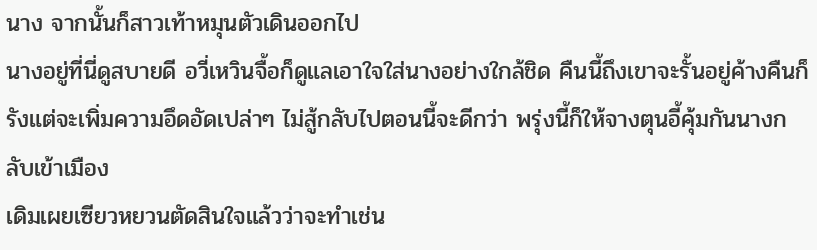นาง จากนั้นก็สาวเท้าหมุนตัวเดินออกไป
นางอยู่ที่นี่ดูสบายดี อวี่เหวินจื้อก็ดูแลเอาใจใส่นางอย่างใกล้ชิด คืนนี้ถึงเขาจะรั้นอยู่ค้างคืนก็รังแต่จะเพิ่มความอึดอัดเปล่าๆ ไม่สู้กลับไปตอนนี้จะดีกว่า พรุ่งนี้ก็ให้จางตุนอี้คุ้มกันนางกลับเข้าเมือง
เดิมเผยเซียวหยวนตัดสินใจแล้วว่าจะทำเช่น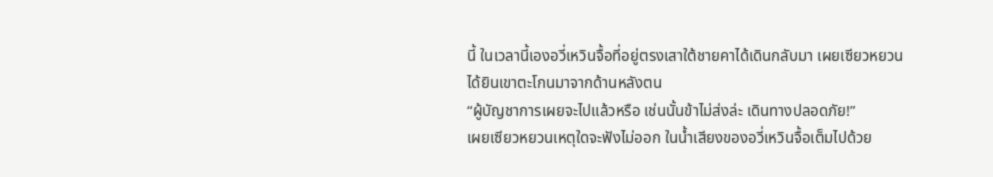นี้ ในเวลานี้เองอวี่เหวินจื้อที่อยู่ตรงเสาใต้ชายคาได้เดินกลับมา เผยเซียวหยวนได้ยินเขาตะโกนมาจากด้านหลังตน
“ผู้บัญชาการเผยจะไปแล้วหรือ เช่นนั้นข้าไม่ส่งล่ะ เดินทางปลอดภัย!”
เผยเซียวหยวนเหตุใดจะฟังไม่ออก ในน้ำเสียงของอวี่เหวินจื้อเต็มไปด้วย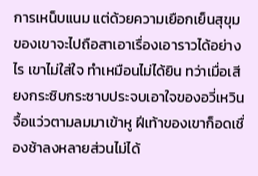การเหน็บแนม แต่ด้วยความเยือกเย็นสุขุมของเขาจะไปถือสาเอาเรื่องเอาราวได้อย่างไร เขาไม่ใส่ใจ ทำเหมือนไม่ได้ยิน ทว่าเมื่อเสียงกระซิบกระซาบประจบเอาใจของอวี่เหวินจื้อแว่วตามลมมาเข้าหู ฝีเท้าของเขาก็อดเชื่องช้าลงหลายส่วนไม่ได้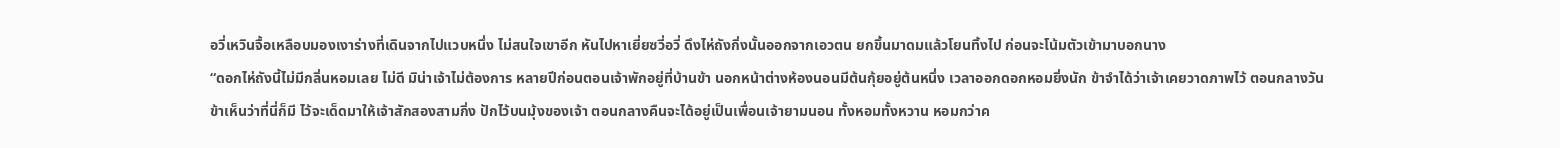อวี่เหวินจื้อเหลือบมองเงาร่างที่เดินจากไปแวบหนึ่ง ไม่สนใจเขาอีก หันไปหาเยี่ยซวี่อวี่ ดึงไห่ถังกิ่งนั้นออกจากเอวตน ยกขึ้นมาดมแล้วโยนทิ้งไป ก่อนจะโน้มตัวเข้ามาบอกนาง
“ดอกไห่ถังนี้ไม่มีกลิ่นหอมเลย ไม่ดี มิน่าเจ้าไม่ต้องการ หลายปีก่อนตอนเจ้าพักอยู่ที่บ้านข้า นอกหน้าต่างห้องนอนมีต้นกุ้ยอยู่ต้นหนึ่ง เวลาออกดอกหอมยิ่งนัก ข้าจำได้ว่าเจ้าเคยวาดภาพไว้ ตอนกลางวันข้าเห็นว่าที่นี่ก็มี ไว้จะเด็ดมาให้เจ้าสักสองสามกิ่ง ปักไว้บนมุ้งของเจ้า ตอนกลางคืนจะได้อยู่เป็นเพื่อนเจ้ายามนอน ทั้งหอมทั้งหวาน หอมกว่าค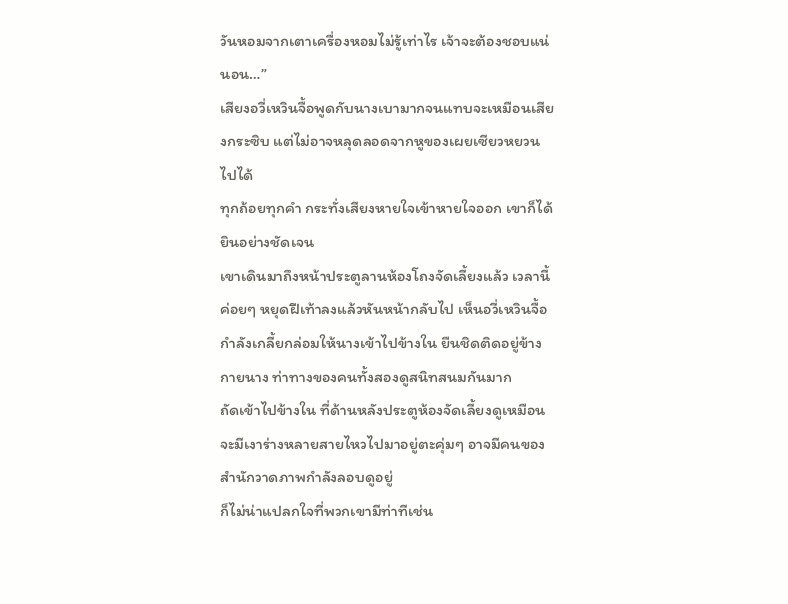วันหอมจากเตาเครื่องหอมไม่รู้เท่าไร เจ้าจะต้องชอบแน่นอน…”
เสียงอวี่เหวินจื้อพูดกับนางเบามากจนแทบจะเหมือนเสียงกระซิบ แต่ไม่อาจหลุดลอดจากหูของเผยเซียวหยวนไปได้
ทุกถ้อยทุกคำ กระทั่งเสียงหายใจเข้าหายใจออก เขาก็ได้ยินอย่างชัดเจน
เขาเดินมาถึงหน้าประตูลานห้องโถงจัดเลี้ยงแล้ว เวลานี้ค่อยๆ หยุดฝีเท้าลงแล้วหันหน้ากลับไป เห็นอวี่เหวินจื้อกำลังเกลี้ยกล่อมให้นางเข้าไปข้างใน ยืนชิดติดอยู่ข้างกายนาง ท่าทางของคนทั้งสองดูสนิทสนมกันมาก
ถัดเข้าไปข้างใน ที่ด้านหลังประตูห้องจัดเลี้ยงดูเหมือนจะมีเงาร่างหลายสายไหวไปมาอยู่ตะคุ่มๆ อาจมีคนของสำนักวาดภาพกำลังลอบดูอยู่
ก็ไม่น่าแปลกใจที่พวกเขามีท่าทีเช่น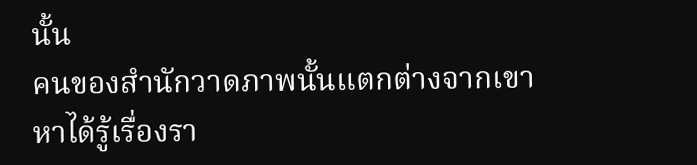นั้น
คนของสำนักวาดภาพนั้นแตกต่างจากเขา หาได้รู้เรื่องรา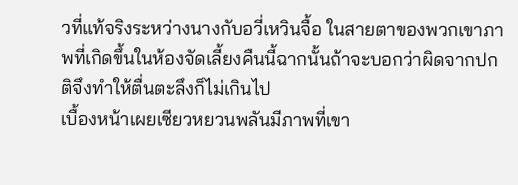วที่แท้จริงระหว่างนางกับอวี่เหวินจื้อ ในสายตาของพวกเขาภาพที่เกิดขึ้นในห้องจัดเลี้ยงคืนนี้ฉากนั้นถ้าจะบอกว่าผิดจากปกติจึงทำให้ตื่นตะลึงก็ไม่เกินไป
เบื้องหน้าเผยเซียวหยวนพลันมีภาพที่เขา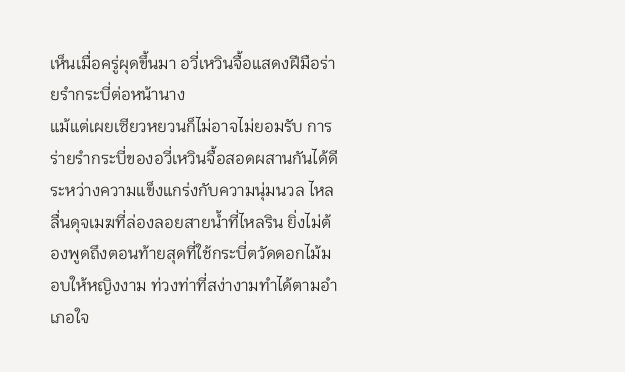เห็นเมื่อครู่ผุดขึ้นมา อวี่เหวินจื้อแสดงฝีมือร่ายรำกระบี่ต่อหน้านาง
แม้แต่เผยเซียวหยวนก็ไม่อาจไม่ยอมรับ การร่ายรำกระบี่ของอวี่เหวินจื้อสอดผสานกันได้ดีระหว่างความแข็งแกร่งกับความนุ่มนวล ไหลลื่นดุจเมฆที่ล่องลอยสายน้ำที่ไหลริน ยิ่งไม่ต้องพูดถึงตอนท้ายสุดที่ใช้กระบี่ตวัดดอกไม้มอบให้หญิงงาม ท่วงท่าที่สง่างามทำได้ตามอำเภอใจ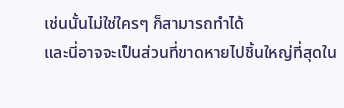เช่นนั้นไม่ใช่ใครๆ ก็สามารถทำได้
และนี่อาจจะเป็นส่วนที่ขาดหายไปชิ้นใหญ่ที่สุดใน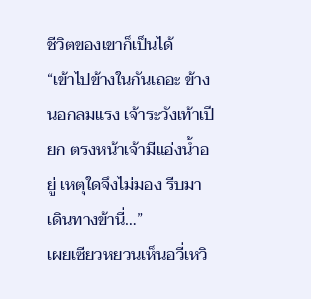ชีวิตของเขาก็เป็นได้
“เข้าไปข้างในกันเถอะ ข้างนอกลมแรง เจ้าระวังเท้าเปียก ตรงหน้าเจ้ามีแอ่งน้ำอยู่ เหตุใดจึงไม่มอง รีบมาเดินทางข้านี่…”
เผยเซียวหยวนเห็นอวี่เหวิ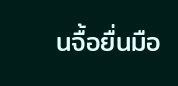นจื้อยื่นมือ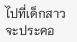ไปที่เด็กสาว จะประคอ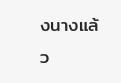งนางแล้ว